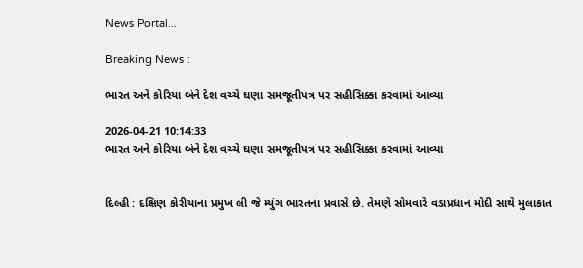News Portal...

Breaking News :

ભારત અને કોરિયા બંને દેશ વચ્ચે ઘણા સમજૂતીપત્ર પર સહીસિક્કા કરવામાં આવ્યા

2026-04-21 10:14:33
ભારત અને કોરિયા બંને દેશ વચ્ચે ઘણા સમજૂતીપત્ર પર સહીસિક્કા કરવામાં આવ્યા


દિલ્હી : દક્ષિણ કોરીયાના પ્રમુખ લી જે મ્યુંગ ભારતના પ્રવાસે છે. તેમણે સોમવારે વડાપ્રધાન મોદી સાથે મુલાકાત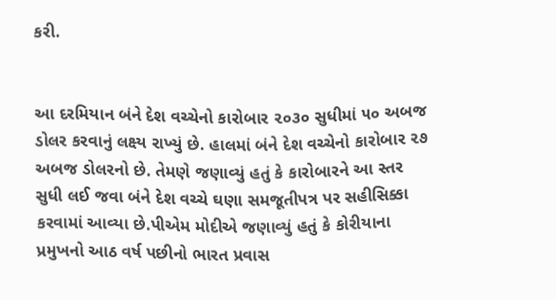કરી.


આ દરમિયાન બંને દેશ વચ્ચેનો કારોબાર ૨૦૩૦ સુધીમાં ૫૦ અબજ ડોલર કરવાનું લક્ષ્ય રાખ્યું છે. હાલમાં બંને દેશ વચ્ચેનો કારોબાર ૨૭ અબજ ડોલરનો છે. તેમણે જણાવ્યું હતું કે કારોબારને આ સ્તર સુધી લઈ જવા બંને દેશ વચ્ચે ઘણા સમજૂતીપત્ર પર સહીસિક્કા કરવામાં આવ્યા છે.પીએમ મોદીએ જણાવ્યું હતું કે કોરીયાના પ્રમુખનો આઠ વર્ષ પછીનો ભારત પ્રવાસ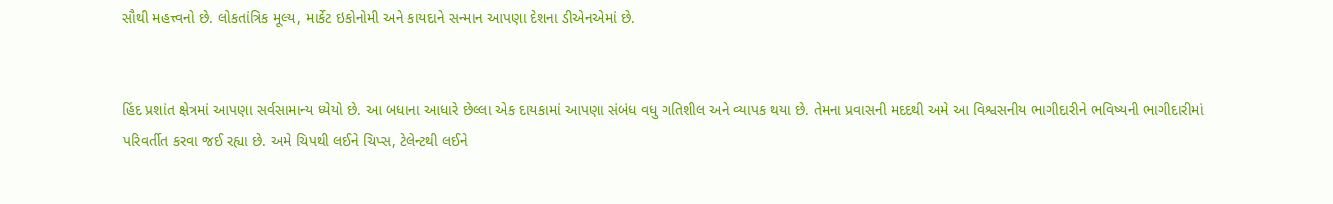સૌથી મહત્ત્વનો છે. લોકતાંત્રિક મૂલ્ય, માર્કેટ ઇકોનોમી અને કાયદાને સન્માન આપણા દેશના ડીએનએમાં છે.


હિંદ પ્રશાંત ક્ષેત્રમાં આપણા સર્વસામાન્ય ધ્યેયો છે. આ બધાના આધારે છેલ્લા એક દાયકામાં આપણા સંબંધ વધુ ગતિશીલ અને વ્યાપક થયા છે. તેમના પ્રવાસની મદદથી અમે આ વિશ્વસનીય ભાગીદારીને ભવિષ્યની ભાગીદારીમાં પરિવર્તીત કરવા જઈ રહ્યા છે. અમે ચિપથી લઈને ચિપ્સ, ટેલેન્ટથી લઈને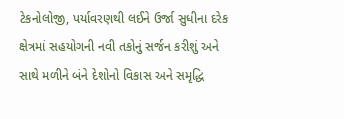ટેકનોલોજી, પર્યાવરણથી લઈને ઉર્જા સુધીના દરેક ક્ષેત્રમાં સહયોગની નવી તકોનું સર્જન કરીશું અને સાથે મળીને બંને દેશોનો વિકાસ અને સમૃદ્ધિ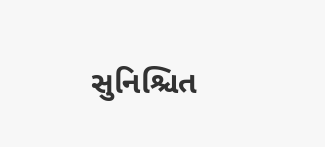સુનિશ્ચિત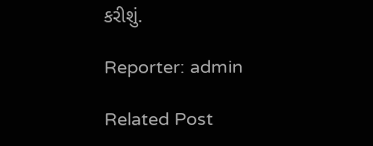કરીશું.

Reporter: admin

Related Post